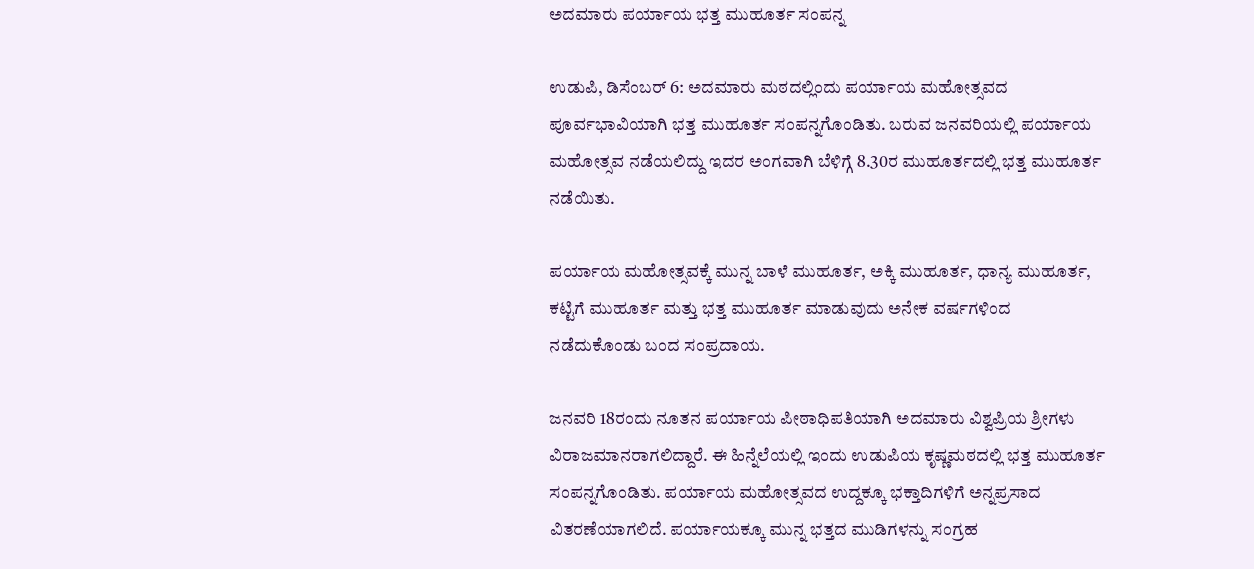ಅದಮಾರು ಪರ್ಯಾಯ ಭತ್ತ ಮುಹೂರ್ತ ಸಂಪನ್ನ

ಉಡುಪಿ, ಡಿಸೆಂಬರ್ 6: ಅದಮಾರು ಮಠದಲ್ಲಿಂದು ಪರ್ಯಾಯ ಮಹೋತ್ಸವದ ಪೂರ್ವಭಾವಿಯಾಗಿ ಭತ್ತ ಮುಹೂರ್ತ ಸಂಪನ್ನಗೊಂಡಿತು. ಬರುವ ಜನವರಿಯಲ್ಲಿ ಪರ್ಯಾಯ ಮಹೋತ್ಸವ ನಡೆಯಲಿದ್ದು ಇದರ ಅಂಗವಾಗಿ ಬೆಳಿಗ್ಗೆ 8.30ರ ಮುಹೂರ್ತದಲ್ಲಿ ಭತ್ತ ಮುಹೂರ್ತ ನಡೆಯಿತು.

ಪರ್ಯಾಯ ಮಹೋತ್ಸವಕ್ಕೆ ಮುನ್ನ ಬಾಳೆ ಮುಹೂರ್ತ, ಅಕ್ಕಿ ಮುಹೂರ್ತ, ಧಾನ್ಯ ಮುಹೂರ್ತ, ಕಟ್ಟಿಗೆ ಮುಹೂರ್ತ ಮತ್ತು ಭತ್ತ ಮುಹೂರ್ತ ಮಾಡುವುದು ಅನೇಕ ವರ್ಷಗಳಿಂದ ನಡೆದುಕೊಂಡು ಬಂದ ಸಂಪ್ರದಾಯ.

ಜನವರಿ 18ರಂದು ನೂತನ ಪರ್ಯಾಯ ಪೀಠಾಧಿಪತಿಯಾಗಿ ಅದಮಾರು ವಿಶ್ವಪ್ರಿಯ ಶ್ರೀಗಳು ವಿರಾಜಮಾನರಾಗಲಿದ್ದಾರೆ. ಈ ಹಿನ್ನೆಲೆಯಲ್ಲಿ ಇಂದು ಉಡುಪಿಯ ಕೃಷ್ಣಮಠದಲ್ಲಿ ಭತ್ತ ಮುಹೂರ್ತ ಸಂಪನ್ನಗೊಂಡಿತು. ಪರ್ಯಾಯ ಮಹೋತ್ಸವದ ಉದ್ದಕ್ಕೂ ಭಕ್ತಾದಿಗಳಿಗೆ ಅನ್ನಪ್ರಸಾದ ವಿತರಣೆಯಾಗಲಿದೆ. ಪರ್ಯಾಯಕ್ಕೂ ಮುನ್ನ ಭತ್ತದ ಮುಡಿಗಳನ್ನು ಸಂಗ್ರಹ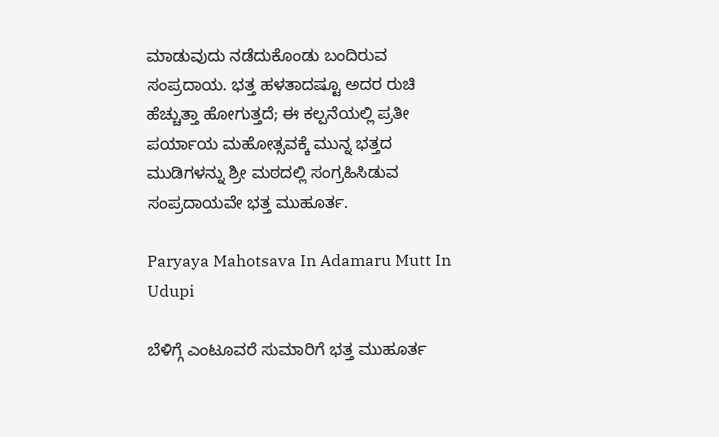ಮಾಡುವುದು ನಡೆದುಕೊಂಡು ಬಂದಿರುವ ಸಂಪ್ರದಾಯ. ಭತ್ತ ಹಳತಾದಷ್ಟೂ ಅದರ ರುಚಿ ಹೆಚ್ಚುತ್ತಾ ಹೋಗುತ್ತದೆ; ಈ ಕಲ್ಪನೆಯಲ್ಲಿ ಪ್ರತೀ ಪರ್ಯಾಯ ಮಹೋತ್ಸವಕ್ಕೆ ಮುನ್ನ ಭತ್ತದ ಮುಡಿಗಳನ್ನು ಶ್ರೀ ಮಠದಲ್ಲಿ ಸಂಗ್ರಹಿಸಿಡುವ ಸಂಪ್ರದಾಯವೇ ಭತ್ತ ಮುಹೂರ್ತ.

Paryaya Mahotsava In Adamaru Mutt In Udupi

ಬೆಳಿಗ್ಗೆ ಎಂಟೂವರೆ ಸುಮಾರಿಗೆ ಭತ್ತ ಮುಹೂರ್ತ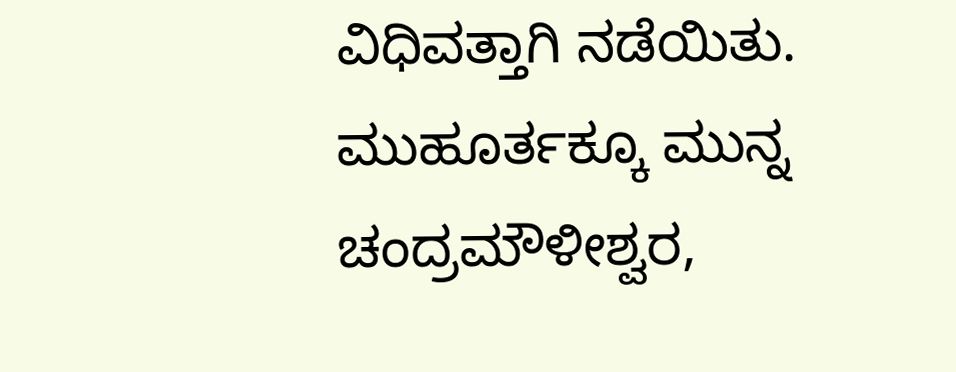ವಿಧಿವತ್ತಾಗಿ ನಡೆಯಿತು. ಮುಹೂರ್ತಕ್ಕೂ ಮುನ್ನ ಚಂದ್ರಮೌಳೀಶ್ವರ,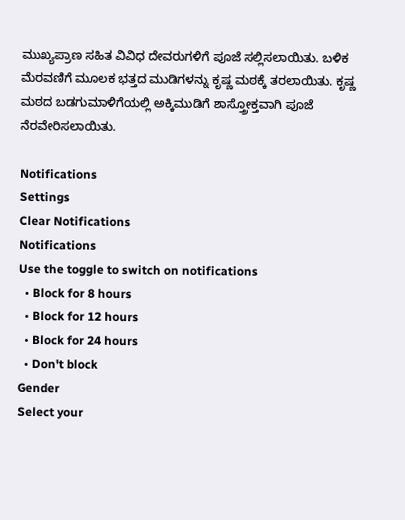ಮುಖ್ಯಪ್ರಾಣ ಸಹಿತ ವಿವಿಧ ದೇವರುಗಳಿಗೆ ಪೂಜೆ ಸಲ್ಲಿಸಲಾಯಿತು. ಬಳಿಕ ಮೆರವಣಿಗೆ ಮೂಲಕ ಭತ್ತದ ಮುಡಿಗಳನ್ನು ಕೃಷ್ಣ ಮಠಕ್ಕೆ ತರಲಾಯಿತು. ಕೃಷ್ಣ ಮಠದ ಬಡಗುಮಾಳಿಗೆಯಲ್ಲಿ ಅಕ್ಕಿಮುಡಿಗೆ ಶಾಸ್ತ್ರೋಕ್ತವಾಗಿ ಪೂಜೆ ನೆರವೇರಿಸಲಾಯಿತು.

Notifications
Settings
Clear Notifications
Notifications
Use the toggle to switch on notifications
  • Block for 8 hours
  • Block for 12 hours
  • Block for 24 hours
  • Don't block
Gender
Select your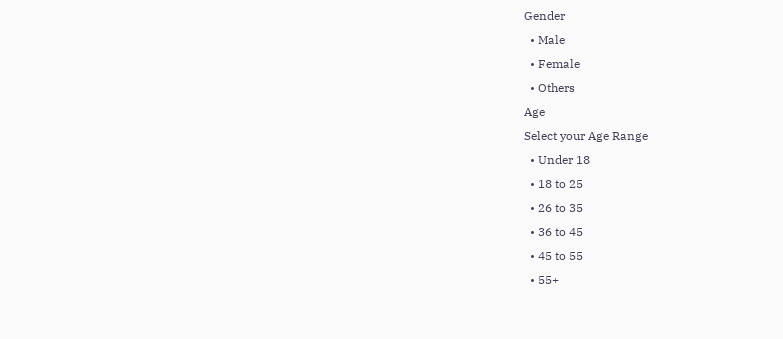Gender
  • Male
  • Female
  • Others
Age
Select your Age Range
  • Under 18
  • 18 to 25
  • 26 to 35
  • 36 to 45
  • 45 to 55
  • 55+